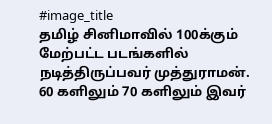#image_title
தமிழ் சினிமாவில் 100க்கும் மேற்பட்ட படங்களில் நடித்திருப்பவர் முத்துராமன். 60 களிலும் 70 களிலும் இவர்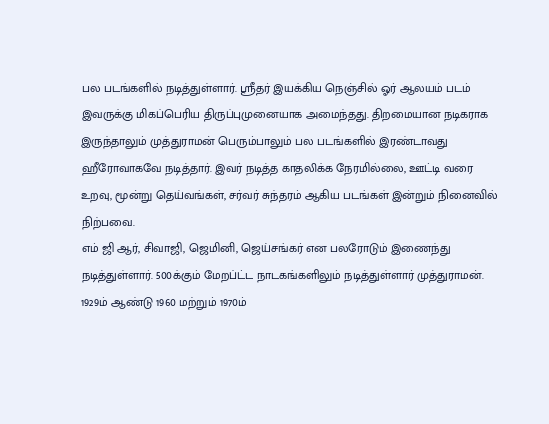பல படங்களில் நடித்துள்ளார். ஸ்ரீதர் இயக்கிய நெஞ்சில் ஓர் ஆலயம் படம் இவருக்கு மிகப்பெரிய திருப்புமுனையாக அமைந்தது. திறமையான நடிகராக இருந்தாலும் முத்துராமன் பெரும்பாலும் பல படங்களில் இரண்டாவது ஹீரோவாகவே நடித்தார். இவர் நடித்த காதலிக்க நேரமில்லை, ஊட்டி வரை உறவு, மூன்று தெய்வங்கள், சர்வர் சுந்தரம் ஆகிய படங்கள் இன்றும் நினைவில் நிற்பவை.
எம் ஜி ஆர், சிவாஜி, ஜெமினி, ஜெய்சங்கர் என பலரோடும் இணைந்து நடித்துள்ளார். 500க்கும் மேறப்ட்ட நாடகங்களிலும் நடித்துள்ளார் முத்துராமன். 1929ம் ஆண்டு 1960 மற்றும் 1970ம்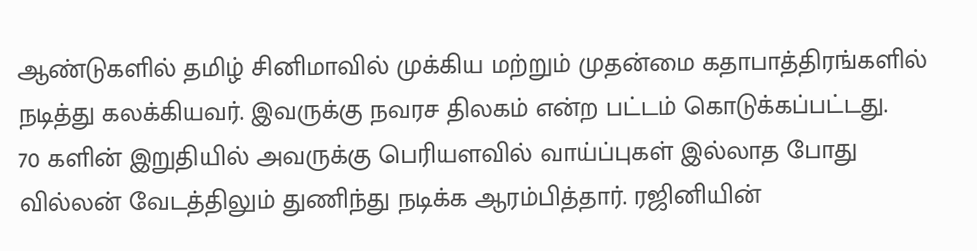ஆண்டுகளில் தமிழ் சினிமாவில் முக்கிய மற்றும் முதன்மை கதாபாத்திரங்களில் நடித்து கலக்கியவர். இவருக்கு நவரச திலகம் என்ற பட்டம் கொடுக்கப்பட்டது.
70 களின் இறுதியில் அவருக்கு பெரியளவில் வாய்ப்புகள் இல்லாத போது வில்லன் வேடத்திலும் துணிந்து நடிக்க ஆரம்பித்தார். ரஜினியின்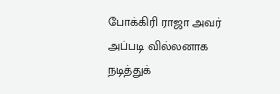போக்கிரி ராஜா அவர் அப்படி வில்லனாக நடித்துக்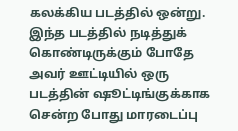கலக்கிய படத்தில் ஒன்று. இந்த படத்தில் நடித்துக் கொண்டிருக்கும் போதே அவர் ஊட்டியில் ஒரு படத்தின் ஷூட்டிங்குக்காக சென்ற போது மாரடைப்பு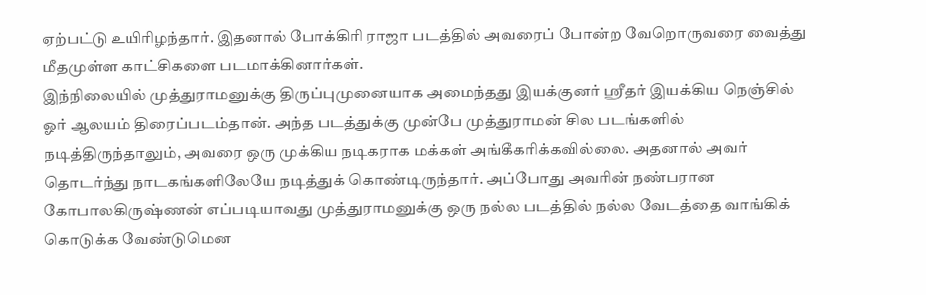ஏற்பட்டு உயிரிழந்தார். இதனால் போக்கிரி ராஜா படத்தில் அவரைப் போன்ற வேறொருவரை வைத்து மீதமுள்ள காட்சிகளை படமாக்கினார்கள்.
இந்நிலையில் முத்துராமனுக்கு திருப்புமுனையாக அமைந்தது இயக்குனர் ஸ்ரீதர் இயக்கிய நெஞ்சில் ஓர் ஆலயம் திரைப்படம்தான். அந்த படத்துக்கு முன்பே முத்துராமன் சில படங்களில் நடித்திருந்தாலும், அவரை ஒரு முக்கிய நடிகராக மக்கள் அங்கீகரிக்கவில்லை. அதனால் அவர் தொடர்ந்து நாடகங்களிலேயே நடித்துக் கொண்டிருந்தார். அப்போது அவரின் நண்பரான கோபாலகிருஷ்ணன் எப்படியாவது முத்துராமனுக்கு ஒரு நல்ல படத்தில் நல்ல வேடத்தை வாங்கிக் கொடுக்க வேண்டுமென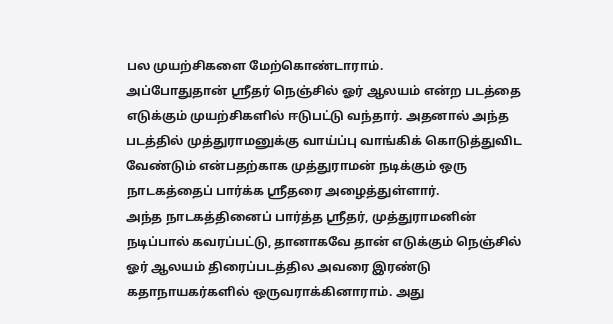பல முயற்சிகளை மேற்கொண்டாராம்.
அப்போதுதான் ஸ்ரீதர் நெஞ்சில் ஓர் ஆலயம் என்ற படத்தை எடுக்கும் முயற்சிகளில் ஈடுபட்டு வந்தார். அதனால் அந்த படத்தில் முத்துராமனுக்கு வாய்ப்பு வாங்கிக் கொடுத்துவிட வேண்டும் என்பதற்காக முத்துராமன் நடிக்கும் ஒரு நாடகத்தைப் பார்க்க ஸ்ரீதரை அழைத்துள்ளார்.
அந்த நாடகத்தினைப் பார்த்த ஸ்ரீதர், முத்துராமனின் நடிப்பால் கவரப்பட்டு, தானாகவே தான் எடுக்கும் நெஞ்சில் ஓர் ஆலயம் திரைப்படத்தில அவரை இரண்டு கதாநாயகர்களில் ஒருவராக்கினாராம். அது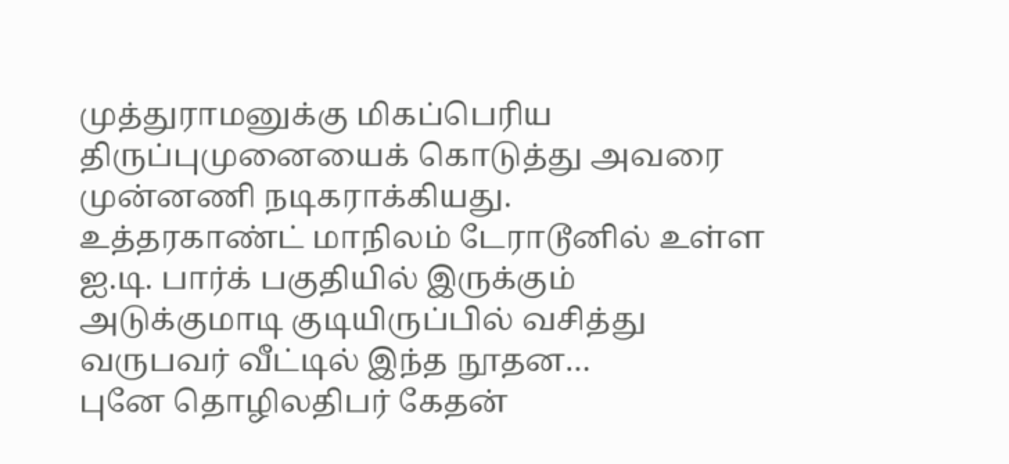முத்துராமனுக்கு மிகப்பெரிய திருப்புமுனையைக் கொடுத்து அவரை முன்னணி நடிகராக்கியது.
உத்தரகாண்ட் மாநிலம் டேராடூனில் உள்ள ஐ.டி. பார்க் பகுதியில் இருக்கும் அடுக்குமாடி குடியிருப்பில் வசித்து வருபவர் வீட்டில் இந்த நூதன…
புனே தொழிலதிபர் கேதன்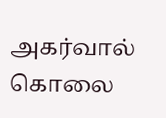அகர்வால் கொலை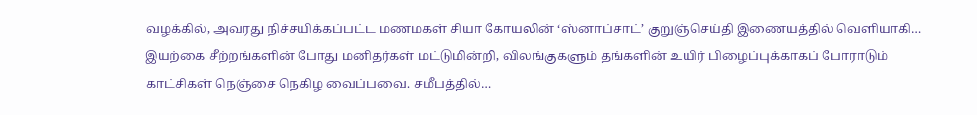வழக்கில், அவரது நிச்சயிக்கப்பட்ட மணமகள் சியா கோயலின் ‘ஸ்னாப்சாட்’ குறுஞ்செய்தி இணையத்தில் வெளியாகி…
இயற்கை சீற்றங்களின் போது மனிதர்கள் மட்டுமின்றி, விலங்குகளும் தங்களின் உயிர் பிழைப்புக்காகப் போராடும் காட்சிகள் நெஞ்சை நெகிழ வைப்பவை. சமீபத்தில்…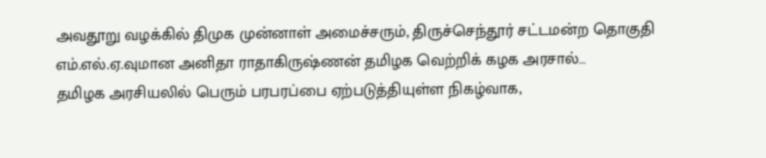அவதூறு வழக்கில் திமுக முன்னாள் அமைச்சரும், திருச்செந்தூர் சட்டமன்ற தொகுதி எம்.எல்.ஏ.வுமான அனிதா ராதாகிருஷ்ணன் தமிழக வெற்றிக் கழக அரசால்…
தமிழக அரசியலில் பெரும் பரபரப்பை ஏற்படுத்தியுள்ள நிகழ்வாக,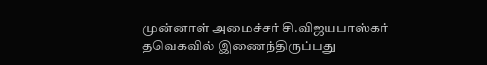முன்னாள் அமைச்சர் சி.விஜயபாஸ்கர் தவெகவில் இணைந்திருப்பது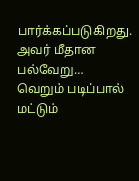பார்க்கப்படுகிறது. அவர் மீதான பல்வேறு…
வெறும் படிப்பால் மட்டும்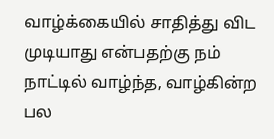வாழ்க்கையில் சாதித்து விட முடியாது என்பதற்கு நம் நாட்டில் வாழ்ந்த, வாழ்கின்ற பல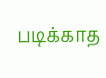படிக்காத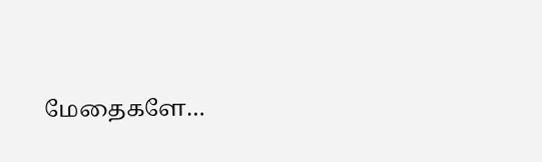மேதைகளே…